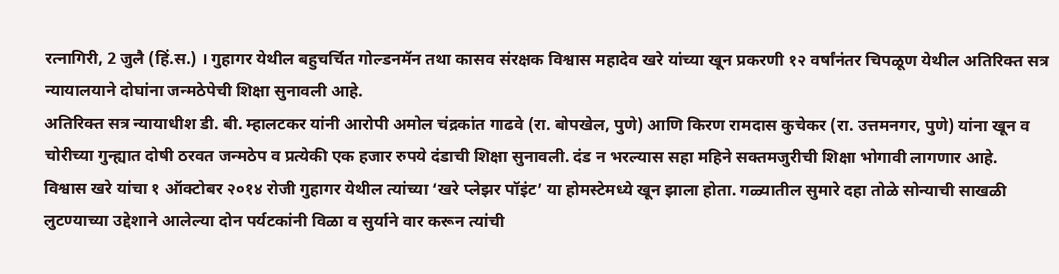रत्नागिरी, 2 जुलै (हिं.स.) । गुहागर येथील बहुचर्चित गोल्डनमॅन तथा कासव संरक्षक विश्वास महादेव खरे यांच्या खून प्रकरणी १२ वर्षांनंतर चिपळूण येथील अतिरिक्त सत्र न्यायालयाने दोघांना जन्मठेपेची शिक्षा सुनावली आहे.
अतिरिक्त सत्र न्यायाधीश डी. बी. म्हालटकर यांनी आरोपी अमोल चंद्रकांत गाढवे (रा. बोपखेल, पुणे) आणि किरण रामदास कुचेकर (रा. उत्तमनगर, पुणे) यांना खून व चोरीच्या गुन्ह्यात दोषी ठरवत जन्मठेप व प्रत्येकी एक हजार रुपये दंडाची शिक्षा सुनावली. दंड न भरल्यास सहा महिने सक्तमजुरीची शिक्षा भोगावी लागणार आहे.
विश्वास खरे यांचा १ ऑक्टोबर २०१४ रोजी गुहागर येथील त्यांच्या ‘खरे प्लेझर पॉइंट’ या होमस्टेमध्ये खून झाला होता. गळ्यातील सुमारे दहा तोळे सोन्याची साखळी लुटण्याच्या उद्देशाने आलेल्या दोन पर्यटकांनी विळा व सुर्याने वार करून त्यांची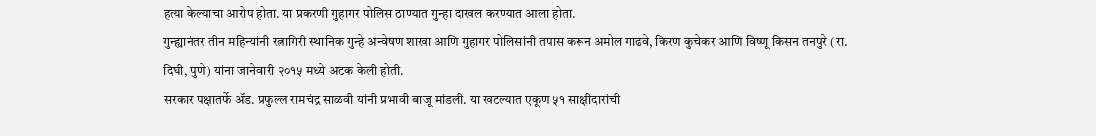हत्या केल्याचा आरोप होता. या प्रकरणी गुहागर पोलिस ठाण्यात गुन्हा दाखल करण्यात आला होता.
गुन्ह्यानंतर तीन महिन्यांनी रत्नागिरी स्थानिक गुन्हे अन्वेषण शाखा आणि गुहागर पोलिसांनी तपास करून अमोल गाढवे, किरण कुचेकर आणि विष्णू किसन तनपुरे (रा. दिघी, पुणे) यांना जानेवारी २०१५ मध्ये अटक केली होती.
सरकार पक्षातर्फे ॲड. प्रफुल्ल रामचंद्र साळवी यांनी प्रभावी बाजू मांडली. या खटल्यात एकूण ५१ साक्षीदारांची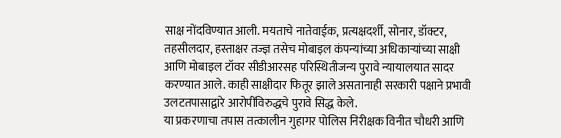साक्ष नोंदविण्यात आली. मयताचे नातेवाईक, प्रत्यक्षदर्शी, सोनार, डॉक्टर, तहसीलदार, हस्ताक्षर तज्ज्ञ तसेच मोबाइल कंपन्यांच्या अधिकाऱ्यांच्या साक्षी आणि मोबाइल टॉवर सीडीआरसह परिस्थितीजन्य पुरावे न्यायालयात सादर करण्यात आले. काही साक्षीदार फितूर झाले असतानाही सरकारी पक्षाने प्रभावी उलटतपासाद्वारे आरोपींविरुद्धचे पुरावे सिद्ध केले.
या प्रकरणाचा तपास तत्कालीन गुहागर पोलिस निरीक्षक विनीत चौधरी आणि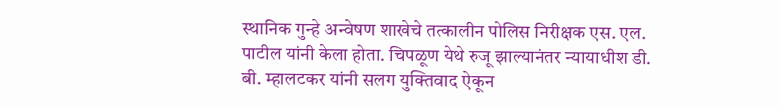स्थानिक गुन्हे अन्वेषण शाखेचे तत्कालीन पोलिस निरीक्षक एस. एल. पाटील यांनी केला होता. चिपळूण येथे रुजू झाल्यानंतर न्यायाधीश डी. बी. म्हालटकर यांनी सलग युक्तिवाद ऐकून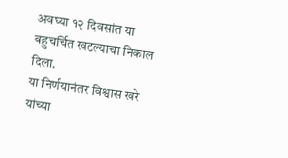अवघ्या १२ दिवसांत या बहुचर्चित खटल्याचा निकाल दिला.
या निर्णयानंतर विश्वास खरे यांच्या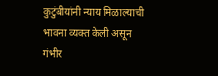कुटुंबीयांनी न्याय मिळाल्याची भावना व्यक्त केली असून गंभीर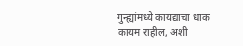गुन्ह्यांमध्ये कायद्याचा धाक कायम राहील, अशी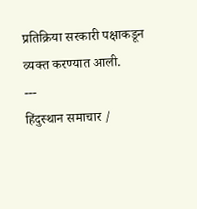प्रतिक्रिया सरकारी पक्षाकडून व्यक्त करण्यात आली.
---
हिंदुस्थान समाचार /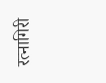रत्नागिरी